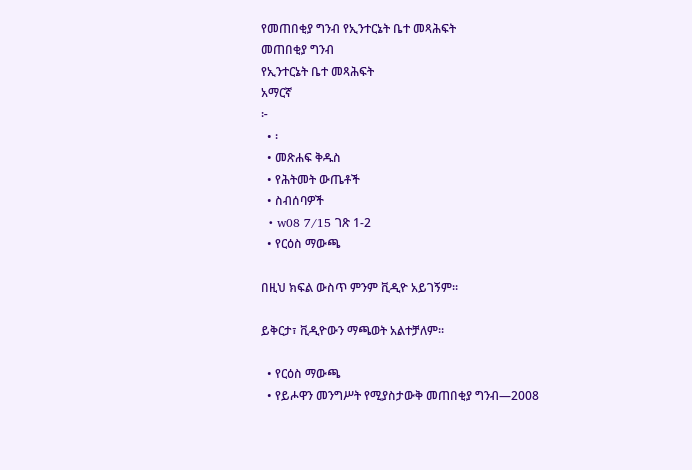የመጠበቂያ ግንብ የኢንተርኔት ቤተ መጻሕፍት
መጠበቂያ ግንብ
የኢንተርኔት ቤተ መጻሕፍት
አማርኛ
፦
  • ፡
  • መጽሐፍ ቅዱስ
  • የሕትመት ውጤቶች
  • ስብሰባዎች
  • w08 7/15 ገጽ 1-2
  • የርዕስ ማውጫ

በዚህ ክፍል ውስጥ ምንም ቪዲዮ አይገኝም።

ይቅርታ፣ ቪዲዮውን ማጫወት አልተቻለም።

  • የርዕስ ማውጫ
  • የይሖዋን መንግሥት የሚያስታውቅ መጠበቂያ ግንብ—2008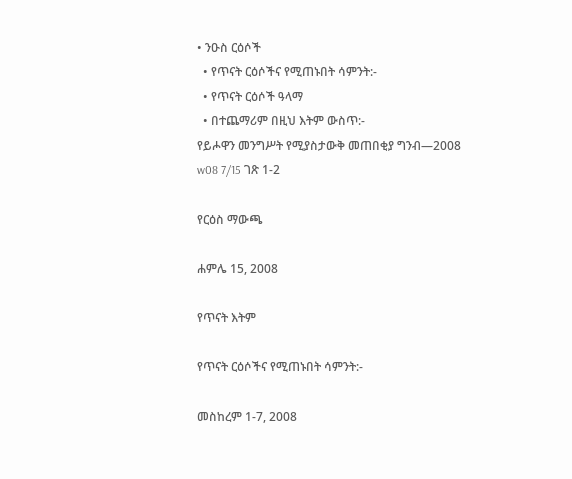• ንዑስ ርዕሶች
  • የጥናት ርዕሶችና የሚጠኑበት ሳምንት:-
  • የጥናት ርዕሶች ዓላማ
  • በተጨማሪም በዚህ እትም ውስጥ:-
የይሖዋን መንግሥት የሚያስታውቅ መጠበቂያ ግንብ—2008
w08 7/15 ገጽ 1-2

የርዕስ ማውጫ

ሐምሌ 15, 2008

የጥናት እትም

የጥናት ርዕሶችና የሚጠኑበት ሳምንት:-

መስከረም 1-7, 2008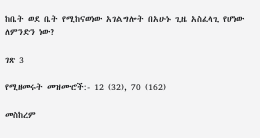ከቤት ወደ ቤት የሚከናወነው አገልግሎት በአሁኑ ጊዜ አስፈላጊ የሆነው ለምንድን ነው?

ገጽ 3

የሚዘመሩት መዝሙሮች:- 12 (32), 70 (162)

መስከረም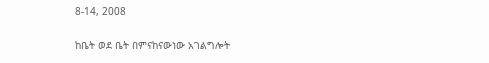8-14, 2008

ከቤት ወደ ቤት በምናከናውነው አገልግሎት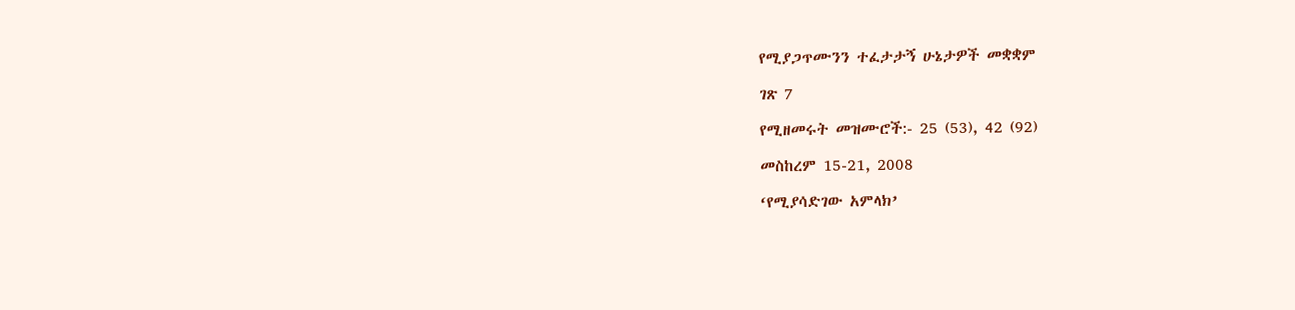የሚያጋጥሙንን ተፈታታኝ ሁኔታዎች መቋቋም

ገጽ 7

የሚዘመሩት መዝሙሮች:- 25 (53), 42 (92)

መስከረም 15-21, 2008

‘የሚያሳድገው አምላክ’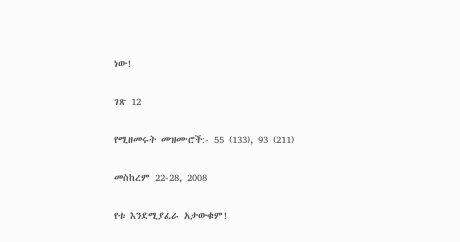ነው!

ገጽ 12

የሚዘመሩት መዝሙሮች:- 55 (133), 93 (211)

መስከረም 22-28, 2008

የቱ እንደሚያፈራ አታውቁም!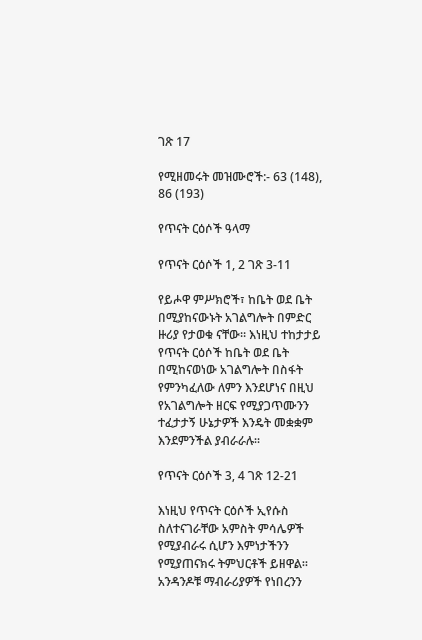ገጽ 17

የሚዘመሩት መዝሙሮች:- 63 (148), 86 (193)

የጥናት ርዕሶች ዓላማ

የጥናት ርዕሶች 1, 2 ገጽ 3-11

የይሖዋ ምሥክሮች፣ ከቤት ወደ ቤት በሚያከናውኑት አገልግሎት በምድር ዙሪያ የታወቁ ናቸው። እነዚህ ተከታታይ የጥናት ርዕሶች ከቤት ወደ ቤት በሚከናወነው አገልግሎት በስፋት የምንካፈለው ለምን እንደሆነና በዚህ የአገልግሎት ዘርፍ የሚያጋጥሙንን ተፈታታኝ ሁኔታዎች እንዴት መቋቋም እንደምንችል ያብራራሉ።

የጥናት ርዕሶች 3, 4 ገጽ 12-21

እነዚህ የጥናት ርዕሶች ኢየሱስ ስለተናገራቸው አምስት ምሳሌዎች የሚያብራሩ ሲሆን እምነታችንን የሚያጠናክሩ ትምህርቶች ይዘዋል። አንዳንዶቹ ማብራሪያዎች የነበረንን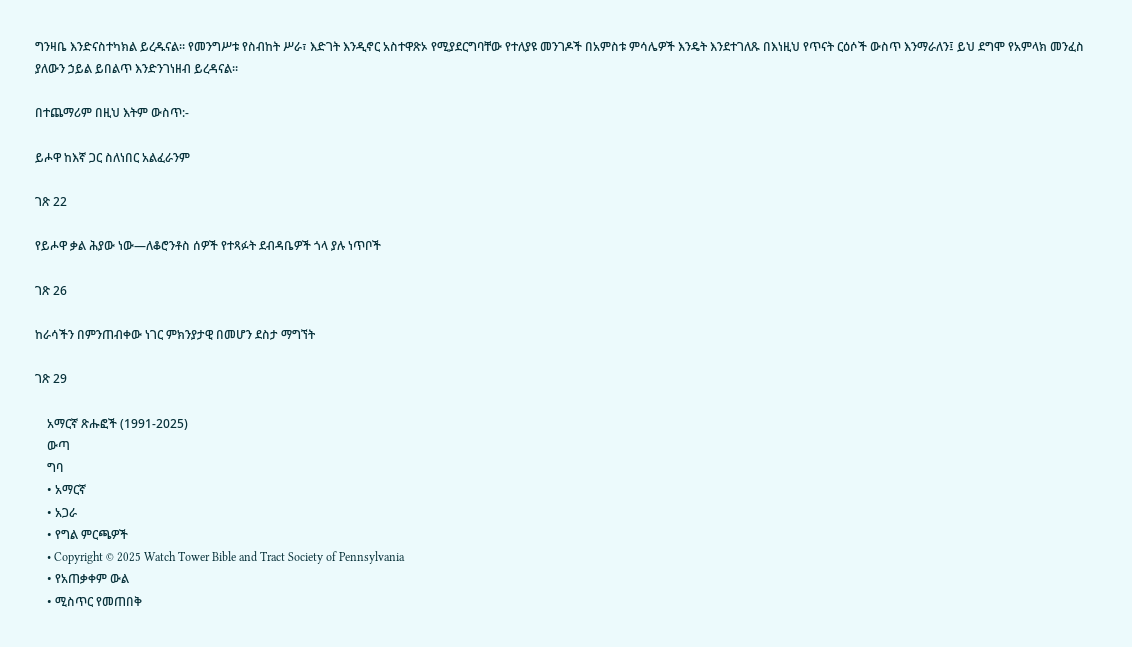ግንዛቤ እንድናስተካክል ይረዱናል። የመንግሥቱ የስብከት ሥራ፣ እድገት እንዲኖር አስተዋጽኦ የሚያደርግባቸው የተለያዩ መንገዶች በአምስቱ ምሳሌዎች እንዴት እንደተገለጹ በእነዚህ የጥናት ርዕሶች ውስጥ እንማራለን፤ ይህ ደግሞ የአምላክ መንፈስ ያለውን ኃይል ይበልጥ እንድንገነዘብ ይረዳናል።

በተጨማሪም በዚህ እትም ውስጥ:-

ይሖዋ ከእኛ ጋር ስለነበር አልፈራንም

ገጽ 22

የይሖዋ ቃል ሕያው ነው—ለቆሮንቶስ ሰዎች የተጻፉት ደብዳቤዎች ጎላ ያሉ ነጥቦች

ገጽ 26

ከራሳችን በምንጠብቀው ነገር ምክንያታዊ በመሆን ደስታ ማግኘት

ገጽ 29

    አማርኛ ጽሑፎች (1991-2025)
    ውጣ
    ግባ
    • አማርኛ
    • አጋራ
    • የግል ምርጫዎች
    • Copyright © 2025 Watch Tower Bible and Tract Society of Pennsylvania
    • የአጠቃቀም ውል
    • ሚስጥር የመጠበቅ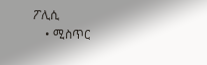ፖሊሲ
    • ሚስጥር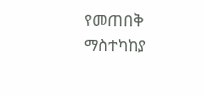የመጠበቅ ማስተካከያ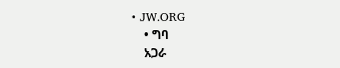• JW.ORG
    • ግባ
    አጋራ